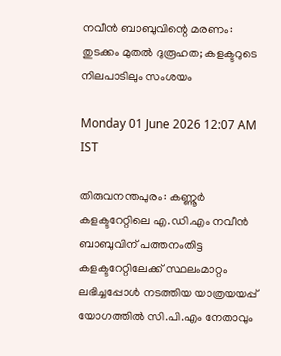നവീൻ ബാബുവിന്റെ മരണം: തുടക്കം മുതൽ ദുരൂഹത; കളക്ടറുടെ നിലപാടിലും സംശയം

Monday 01 June 2026 12:07 AM IST

തിരുവനന്തപുരം: കണ്ണൂർ കളക്ടറേറ്റിലെ എ.ഡി.എം നവീൻ ബാബുവിന് പത്തനംതിട്ട കളക്ടറേറ്റിലേക്ക് സ്ഥലംമാറ്റം ലഭിച്ചപ്പോൾ നടത്തിയ യാത്രയയപ്പ് യോഗത്തിൽ സി.പി.എം നേതാവും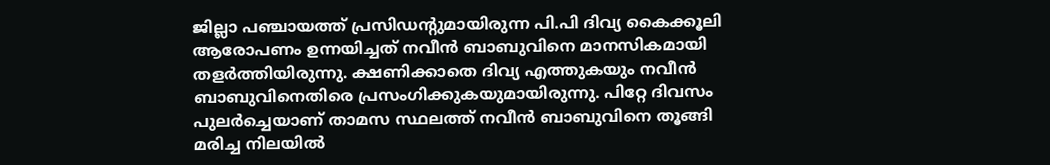ജില്ലാ പഞ്ചായത്ത് പ്രസിഡന്റുമായിരുന്ന പി.പി ദിവ്യ കൈക്കൂലി ആരോപണം ഉന്നയിച്ചത് നവീൻ ബാബുവിനെ മാനസികമായി തളർത്തിയിരുന്നു. ക്ഷണിക്കാതെ ദിവ്യ എത്തുകയും നവീൻ ബാബുവിനെതിരെ പ്രസംഗിക്കുകയുമായിരുന്നു. പിറ്റേ ദിവസം പുലർച്ചെയാണ് താമസ സ്ഥലത്ത് നവീൻ ബാബുവിനെ തൂങ്ങി മരിച്ച നിലയിൽ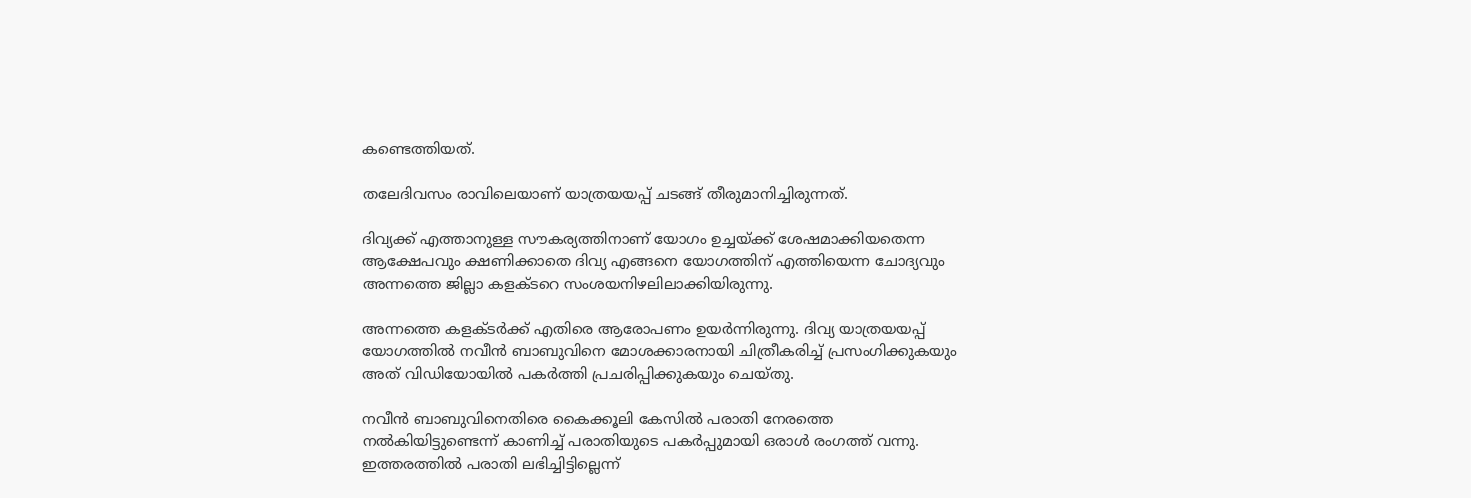കണ്ടെത്തിയത്.

തലേദിവസം രാവിലെയാണ് യാത്രയയപ്പ് ചടങ്ങ് തീരുമാനിച്ചിരുന്നത്.

ദിവ്യക്ക് എത്താനുള്ള സൗകര്യത്തിനാണ് യോഗം ഉച്ചയ്ക്ക് ശേഷമാക്കിയതെന്ന ആക്ഷേപവും ക്ഷണിക്കാതെ ദിവ്യ എങ്ങനെ യോഗത്തിന് എത്തിയെന്ന ചോദ്യവും അന്നത്തെ ജില്ലാ കളക്ടറെ സംശയനിഴലിലാക്കിയിരുന്നു.

അന്നത്തെ കളക്ടർക്ക് എതിരെ ആരോപണം ഉയർന്നിരുന്നു. ദിവ്യ യാത്രയയപ്പ് യോഗത്തിൽ നവീൻ ബാബുവിനെ മോശക്കാരനായി ചിത്രീകരിച്ച് പ്രസംഗിക്കുകയും അത് വിഡിയോയിൽ പകർത്തി പ്രചരിപ്പിക്കുകയും ചെയ്തു.

നവീൻ ബാബുവിനെതിരെ കൈക്കൂലി കേസിൽ പരാതി നേരത്തെ നൽകിയിട്ടുണ്ടെന്ന് കാണിച്ച് പരാതിയുടെ പകർപ്പുമായി ഒരാൾ രംഗത്ത് വന്നു. ഇത്തരത്തിൽ പരാതി ലഭിച്ചിട്ടില്ലെന്ന്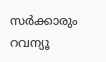സർക്കാരും റവന്യൂ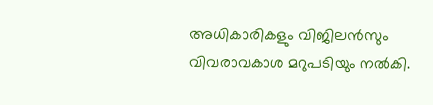അധികാരികളും വിജിലൻസും വിവരാവകാശ മറുപടിയും നൽകി.